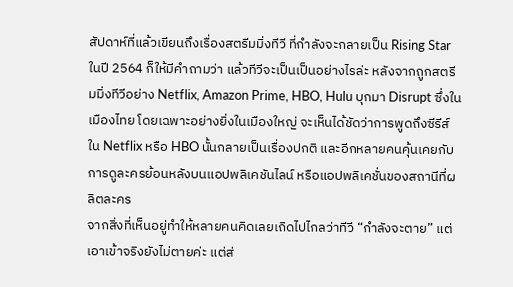สัปดาห์ที่แล้วเขียนถึงเรื่องสตรีมมิ่งทีวี ที่กำลังจะกลายเป็น Rising Star ในปี 2564 ก็ให้มีคำถามว่า แล้วทีวีจะเป็นเป็นอย่างไรล่ะ หลังจากถูกสตรีมมิ่งทีวีอย่าง Netflix, Amazon Prime, HBO, Hulu บุกมา Disrupt ซึ่งในเมืองไทย โดยเฉพาะอย่างยิ่งในเมืองใหญ่ จะเห็นได้ชัดว่าการพูดถึงซีรีส์ใน Netflix หรือ HBO นั้นกลายเป็นเรื่องปกติ และอีกหลายคนคุ้นเคยกับการดูละครย้อนหลังบนแอปพลิเคชันไลน์ หรือแอปพลิเคชั่นของสถานีที่ผลิตละคร
จากสิ่งที่เห็นอยู่ทำให้หลายคนคิดเลยเถิดไปไกลว่าทีวี “กำลังจะตาย” แต่เอาเข้าจริงยังไม่ตายค่ะ แต่ส่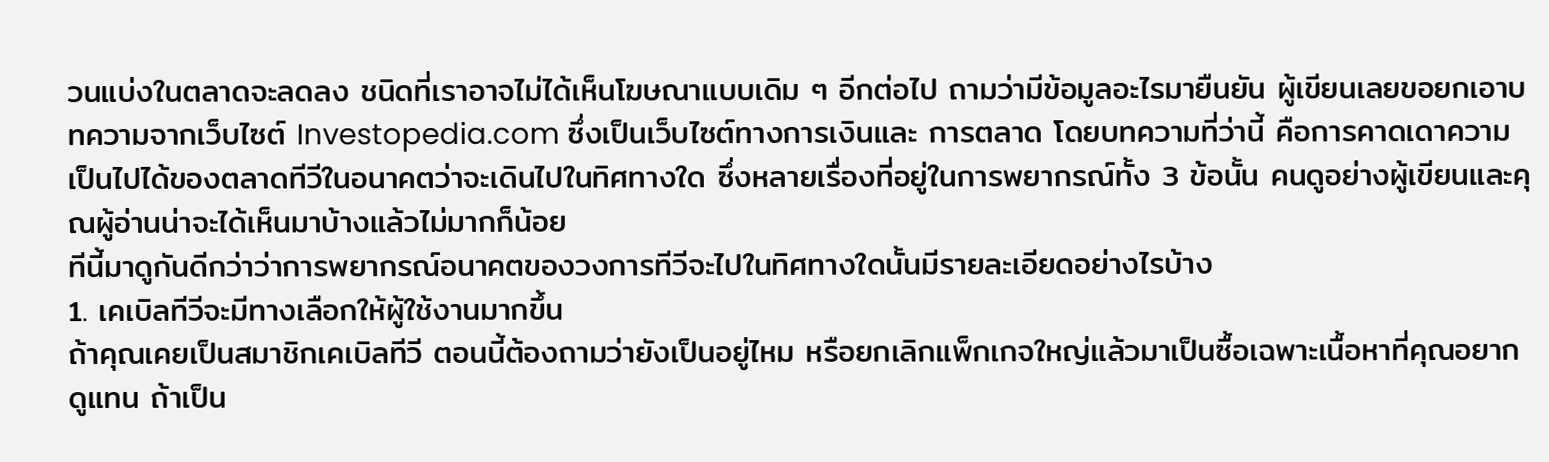วนแบ่งในตลาดจะลดลง ชนิดที่เราอาจไม่ได้เห็นโฆษณาแบบเดิม ๆ อีกต่อไป ถามว่ามีข้อมูลอะไรมายืนยัน ผู้เขียนเลยขอยกเอาบทความจากเว็บไซต์ Investopedia.com ซึ่งเป็นเว็บไซต์ทางการเงินและ การตลาด โดยบทความที่ว่านี้ คือการคาดเดาความเป็นไปได้ของตลาดทีวีในอนาคตว่าจะเดินไปในทิศทางใด ซึ่งหลายเรื่องที่อยู่ในการพยากรณ์ทั้ง 3 ข้อนั้น คนดูอย่างผู้เขียนและคุณผู้อ่านน่าจะได้เห็นมาบ้างแล้วไม่มากก็น้อย
ทีนี้มาดูกันดีกว่าว่าการพยากรณ์อนาคตของวงการทีวีจะไปในทิศทางใดนั้นมีรายละเอียดอย่างไรบ้าง
1. เคเบิลทีวีจะมีทางเลือกให้ผู้ใช้งานมากขึ้น
ถ้าคุณเคยเป็นสมาชิกเคเบิลทีวี ตอนนี้ต้องถามว่ายังเป็นอยู่ไหม หรือยกเลิกแพ็กเกจใหญ่แล้วมาเป็นซื้อเฉพาะเนื้อหาที่คุณอยากดูแทน ถ้าเป็น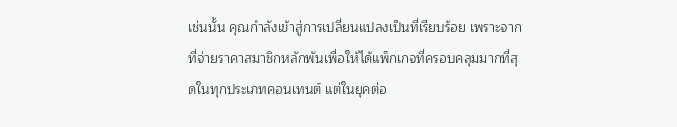เช่นนั้น คุณกำลังเข้าสู่การเปลี่ยนแปลงเป็นที่เรียบร้อย เพราะจากที่จ่ายราคาสมาชิกหลักพันเพื่อให้ได้แพ็กเกจที่ครอบคลุมมากที่สุดในทุกประเภทคอนเทนต์ แต่ในยุคต่อ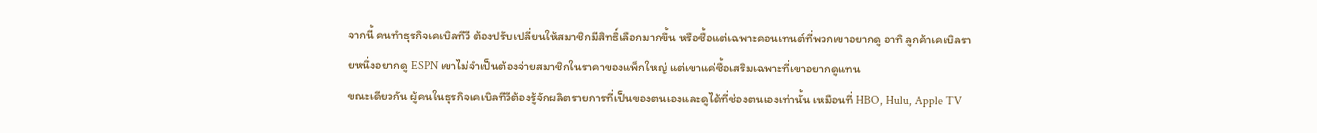จากนี้ คนทำธุรกิจเคเบิลทีวี ต้องปรับเปลี่ยนให้สมาชิกมีสิทธิ์เลือกมากขึ้น หรือซื้อแต่เฉพาะคอนเทนต์ที่พวกเขาอยากดู อาทิ ลูกค้าเคเบิลรายหนึ่งอยากดู ESPN เขาไม่จำเป็นต้องจ่ายสมาชิกในราคาของแพ็กใหญ่ แต่เขาแค่ซื้อเสริมเฉพาะที่เขาอยากดูแทน
ขณะเดียวกัน ผู้คนในธุรกิจเคเบิลทีวีต้องรู้จักผลิตรายการที่เป็นของตนเองและดูได้ที่ช่องตนเองเท่านั้น เหมือนที่ HBO, Hulu, Apple TV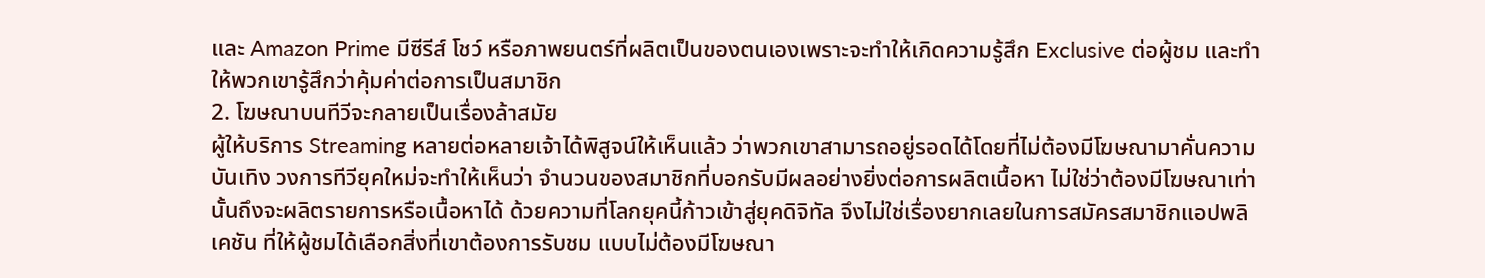และ Amazon Prime มีซีรีส์ โชว์ หรือภาพยนตร์ที่ผลิตเป็นของตนเองเพราะจะทำให้เกิดความรู้สึก Exclusive ต่อผู้ชม และทำให้พวกเขารู้สึกว่าคุ้มค่าต่อการเป็นสมาชิก
2. โฆษณาบนทีวีจะกลายเป็นเรื่องล้าสมัย
ผู้ให้บริการ Streaming หลายต่อหลายเจ้าได้พิสูจน์ให้เห็นแล้ว ว่าพวกเขาสามารถอยู่รอดได้โดยที่ไม่ต้องมีโฆษณามาคั่นความบันเทิง วงการทีวียุคใหม่จะทำให้เห็นว่า จำนวนของสมาชิกที่บอกรับมีผลอย่างยิ่งต่อการผลิตเนื้อหา ไม่ใช่ว่าต้องมีโฆษณาเท่านั้นถึงจะผลิตรายการหรือเนื้อหาได้ ด้วยความที่โลกยุคนี้ก้าวเข้าสู่ยุคดิจิทัล จึงไม่ใช่เรื่องยากเลยในการสมัครสมาชิกแอปพลิเคชัน ที่ให้ผู้ชมได้เลือกสิ่งที่เขาต้องการรับชม แบบไม่ต้องมีโฆษณา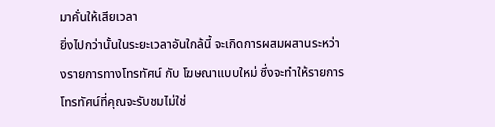มาคั่นให้เสียเวลา
ยิ่งไปกว่านั้นในระยะเวลาอันใกล้นี้ จะเกิดการผสมผสานระหว่างรายการทางโทรทัศน์ กับ โฆษณาแบบใหม่ ซึ่งจะทำให้รายการโทรทัศน์ที่คุณจะรับชมไม่ใช่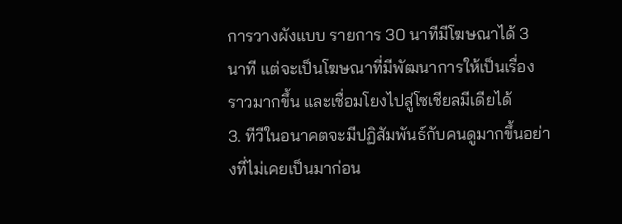การวางผังแบบ รายการ 30 นาทีมีโฆษณาได้ 3 นาที แต่จะเป็นโฆษณาที่มีพัฒนาการให้เป็นเรื่องราวมากขึ้น และเชื่อมโยงไปสู่โซเชียลมีเดียได้
3. ทีวีในอนาคตจะมีปฏิสัมพันธ์กับคนดูมากขึ้นอย่างที่ไม่เคยเป็นมาก่อน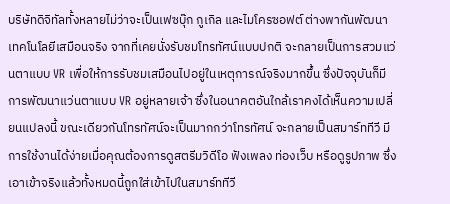บริษัทดิจิทัลทั้งหลายไม่ว่าจะเป็นเฟซบุ๊ก กูเกิล และไมโครซอฟต์ ต่างพากันพัฒนาเทคโนโลยีเสมือนจริง จากที่เคยนั่งรับชมโทรทัศน์แบบปกติ จะกลายเป็นการสวมแว่นตาแบบ VR เพื่อให้การรับชมเสมือนไปอยู่ในเหตุการณ์จริงมากขึ้น ซึ่งปัจจุบันก็มีการพัฒนาแว่นตาแบบ VR อยู่หลายเจ้า ซึ่งในอนาคตอันใกล้เราคงได้เห็นความเปลี่ยนแปลงนี้ ขณะเดียวกันโทรทัศน์จะเป็นมากกว่าโทรทัศน์ จะกลายเป็นสมาร์ททีวี มีการใช้งานได้ง่ายเมื่อคุณต้องการดูสตรีมวิดีโอ ฟังเพลง ท่องเว็บ หรือดูรูปภาพ ซึ่งเอาเข้าจริงแล้วทั้งหมดนี้ถูกใส่เข้าไปในสมาร์ททีวี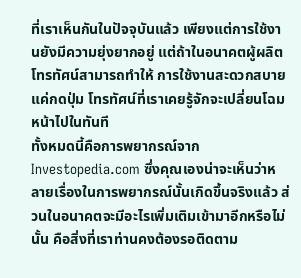ที่เราเห็นกันในปัจจุบันแล้ว เพียงแต่การใช้งานยังมีความยุ่งยากอยู่ แต่ถ้าในอนาคตผู้ผลิตโทรทัศน์สามารถทำให้ การใช้งานสะดวกสบายแค่กดปุ่ม โทรทัศน์ที่เราเคยรู้จักจะเปลี่ยนโฉมหน้าไปในทันที
ทั้งหมดนี้คือการพยากรณ์จาก Investopedia.com ซึ่งคุณเองน่าจะเห็นว่าหลายเรื่องในการพยากรณ์นั้นเกิดขึ้นจริงแล้ว ส่วนในอนาคตจะมีอะไรเพิ่มเติมเข้ามาอีกหรือไม่นั้น คือสิ่งที่เราท่านคงต้องรอติดตาม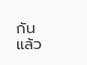กัน
แล้ว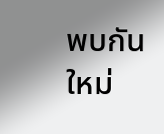พบกันใหม่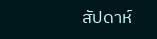สัปดาห์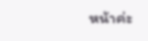หน้าค่ะ